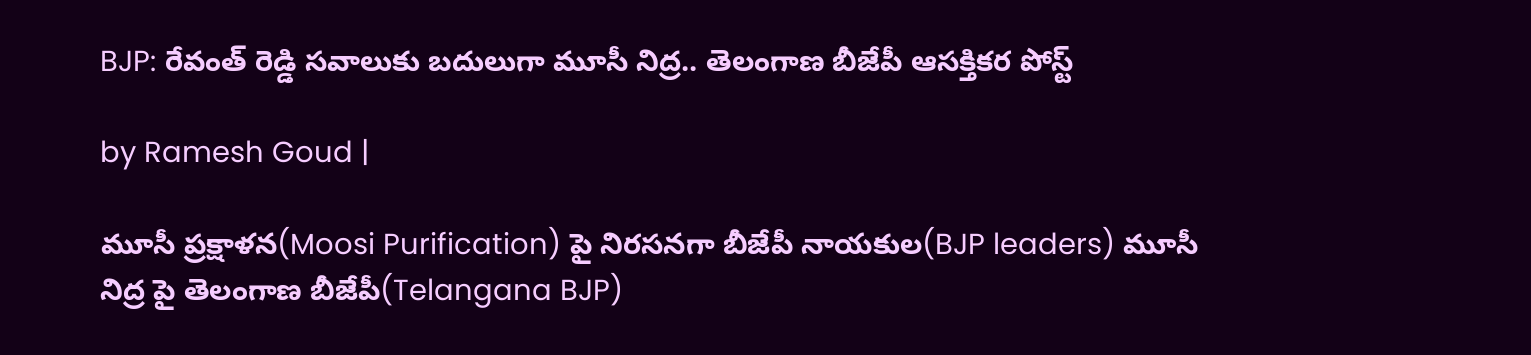BJP: రేవంత్ రెడ్డి సవాలుకు బదులుగా మూసీ నిద్ర.. తెలంగాణ బీజేపీ ఆసక్తికర పోస్ట్

by Ramesh Goud |

మూసీ ప్రక్షాళన(Moosi Purification) పై నిరసనగా బీజేపీ నాయకుల(BJP leaders) మూసీ నిద్ర పై తెలంగాణ బీజేపీ(Telangana BJP)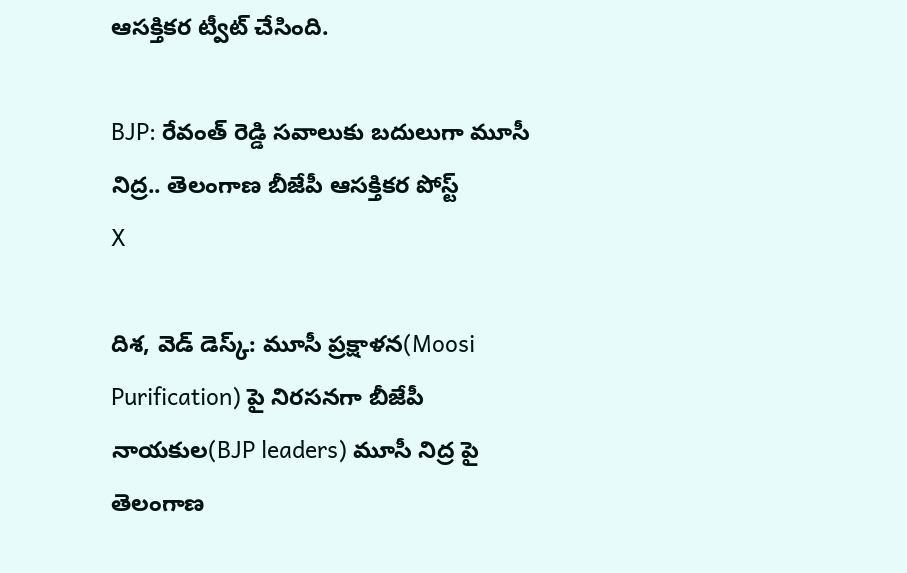ఆసక్తికర ట్వీట్ చేసింది.

BJP: రేవంత్ రెడ్డి సవాలుకు బదులుగా మూసీ నిద్ర.. తెలంగాణ బీజేపీ ఆసక్తికర పోస్ట్
X

దిశ, వెడ్ డెస్క్: మూసీ ప్రక్షాళన(Moosi Purification) పై నిరసనగా బీజేపీ నాయకుల(BJP leaders) మూసీ నిద్ర పై తెలంగాణ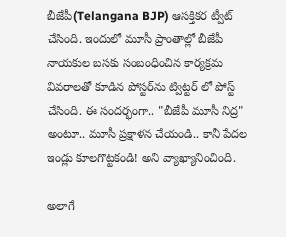బీజేపీ(Telangana BJP) ఆసక్తికర ట్వీట్ చేసింది. ఇందులో మూసీ ప్రాంతాల్లో బీజేపీ నాయకుల బసకు సంబంధించిన కార్యక్రమ వివరాలతో కూడిన పోస్టర్‌ను ట్విట్టర్ లో పోస్ట్ చేసింది. ఈ సందర్భంగా.. "బీజేపీ మూసీ నిద్ర" అంటూ.. మూసీ ప్రక్షాళన చేయండి.. కానీ పేదల ఇండ్లు కూలగొట్టకండి! అని వ్యాఖ్యానించింది.

అలాగే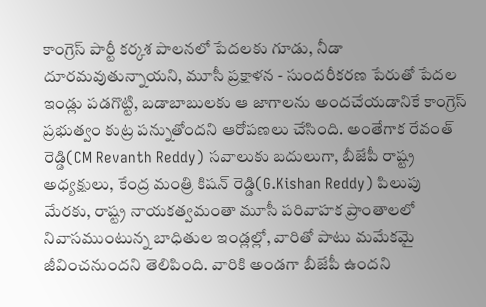కాంగ్రెస్ పార్టీ కర్కశ పాలనలో పేదలకు గూడు, నీడా దూరమవుతున్నాయని, మూసీ ప్రక్షాళన - సుందరీకరణ పేరుతో పేదల ఇండ్లు పడగొట్టి, బడాబాబులకు ఆ జాగాలను అందచేయడానికే కాంగ్రెస్ ప్రభుత్వం కుట్ర పన్నుతోందని ఆరోపణలు చేసింది. అంతేగాక రేవంత్ రెడ్డి(CM Revanth Reddy) సవాలుకు బదులుగా, బీజేపీ రాష్ట్ర అధ్యక్షులు, కేంద్ర మంత్రి కిషన్ రెడ్డి(G.Kishan Reddy) పిలుపు మేరకు, రాష్ట్ర నాయకత్వమంతా మూసీ పరివాహక ప్రాంతాలలో నివాసముంటున్న బాధితుల ఇండ్లల్లో, వారితో పాటు మమేకమై జీవించనుందని తెలిపింది. వారికి అండగా బీజేపీ ఉందని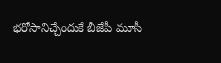భరోసానిచ్చేందుకే బీజేపీ మూసీ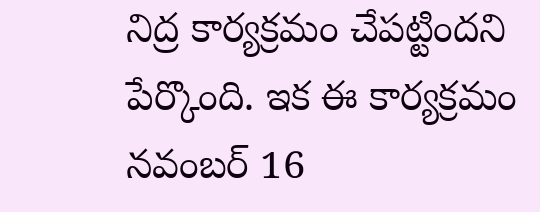నిద్ర కార్యక్రమం చేపట్టిందని పేర్కొంది. ఇక ఈ కార్యక్రమం నవంబర్ 16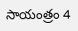సాయంత్రం 4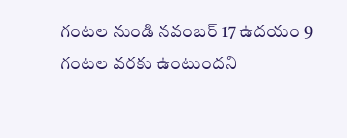గంటల నుండి నవంబర్ 17 ఉదయం 9 గంటల వరకు ఉంటుందని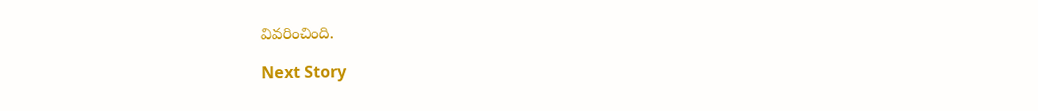వివరించింది.

Next Story